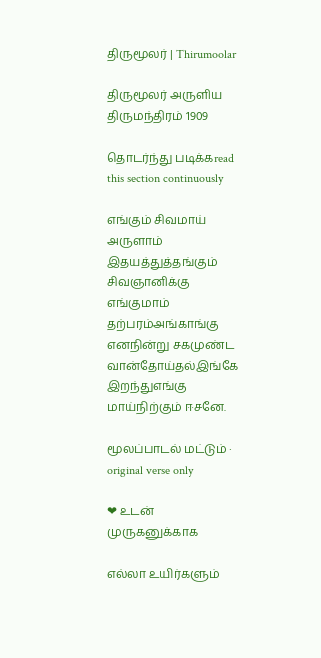திருமூலர் | Thirumoolar

திருமூலர் அருளிய
திருமந்திரம் 1909

தொடர்ந்து படிக்கread this section continuously

எங்கும் சிவமாய் அருளாம் இதயத்துத்தங்கும் சிவஞானிக்கு எங்குமாம் தற்பரம்அங்காங்கு எனநின்று சகமுண்ட வான்தோய்தல்இங்கே இறந்துஎங்கு மாய்நிற்கும் ஈசனே.

மூலப்பாடல் மட்டும் · original verse only

❤ உடன் முருகனுக்காக

எல்லா உயிர்களும்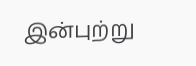இன்புற்று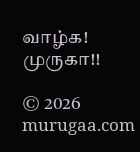வாழ்க! முருகா!!

© 2026 murugaa.com